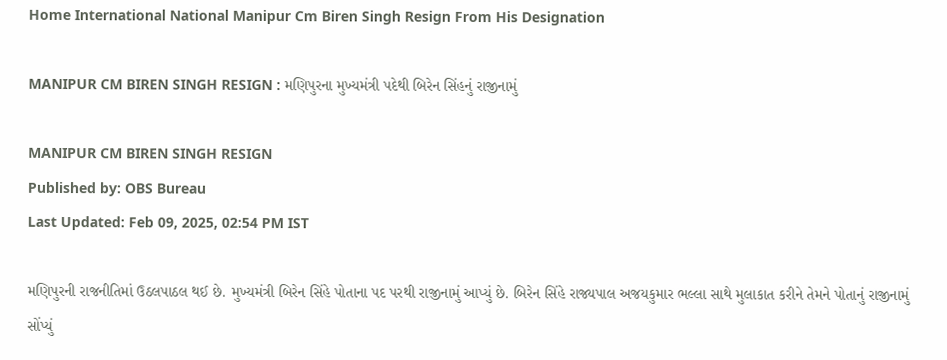Home International National Manipur Cm Biren Singh Resign From His Designation

MANIPUR CM BIREN SINGH RESIGN : મણિપુરના મુખ્યમંત્રી પદેથી બિરેન સિંહનું રાજીનામું

MANIPUR CM BIREN SINGH RESIGN
Published by: OBS Bureau
Last Updated: Feb 09, 2025, 02:54 PM IST

મણિપુરની રાજનીતિમાં ઉઠલપાઠલ થઈ છે. મુખ્યમંત્રી બિરેન સિંહે પોતાના પદ પરથી રાજીનામું આપ્યું છે. બિરેન સિંહે રાજ્યપાલ અજયકુમાર ભલ્લા સાથે મુલાકાત કરીને તેમને પોતાનું રાજીનામું સોંપ્યું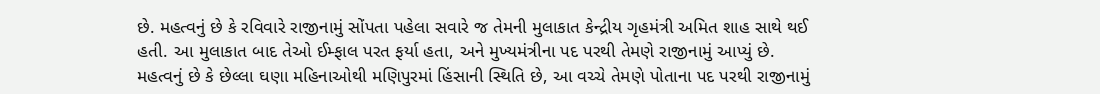છે. મહત્વનું છે કે રવિવારે રાજીનામું સોંપતા પહેલા સવારે જ તેમની મુલાકાત કેન્દ્રીય ગૃહમંત્રી અમિત શાહ સાથે થઈ હતી. આ મુલાકાત બાદ તેઓ ઈમ્ફાલ પરત ફર્યા હતા, અને મુખ્યમંત્રીના પદ પરથી તેમણે રાજીનામું આપ્યું છે. મહત્વનું છે કે છેલ્લા ઘણા મહિનાઓથી મણિપુરમાં હિંસાની સ્થિતિ છે, આ વચ્ચે તેમણે પોતાના પદ પરથી રાજીનામું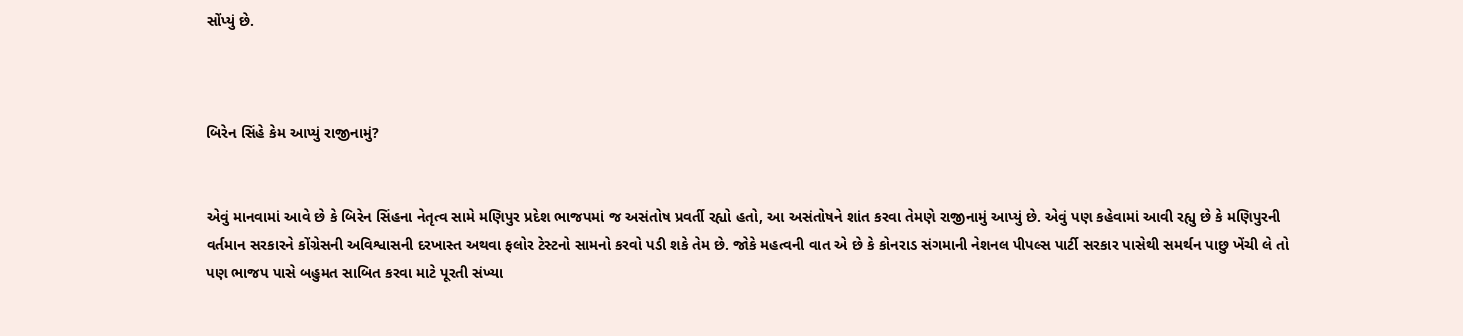સોંપ્યું છે.



બિરેન સિંહે કેમ આપ્યું રાજીનામું?


એવું માનવામાં આવે છે કે બિરેન સિંહના નેતૃત્વ સામે મણિપુર પ્રદેશ ભાજપમાં જ અસંતોષ પ્રવર્તી રહ્યો હતો, આ અસંતોષને શાંત કરવા તેમણે રાજીનામું આપ્યું છે. એવું પણ કહેવામાં આવી રહ્યુ છે કે મણિપુરની વર્તમાન સરકારને કોંગ્રેસની અવિશ્વાસની દરખાસ્ત અથવા ફલોર ટેસ્ટનો સામનો કરવો પડી શકે તેમ છે. જોકે મહત્વની વાત એ છે કે કોનરાડ સંગમાની નેશનલ પીપલ્સ પાર્ટી સરકાર પાસેથી સમર્થન પાછુ ખેંચી લે તો પણ ભાજપ પાસે બહુમત સાબિત કરવા માટે પૂરતી સંખ્યા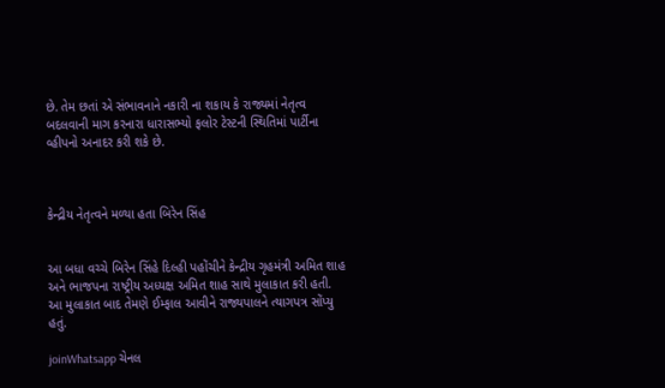છે. તેમ છતાં એ સંભાવનાને નકારી ના શકાય કે રાજ્યમાં નેતૃત્વ બદલવાની માગ કરનારા ધારાસભ્યો ફલોર ટેસ્ટની સ્થિતિમાં પાર્ટીના વ્હીપનો અનાદર કરી શકે છે.



કેન્દ્રીય નેતૃત્વને મળ્યા હતા બિરેન સિંહ


આ બધા વચ્ચે બિરેન સિંહે દિલ્હી પહોંચીને કેન્દ્રીય ગૃહમંત્રી અમિત શાહ અને ભાજપના રાષ્ટ્રીય અધ્યક્ષ અમિત શાહ સાથે મુલાકાત કરી હતી.  આ મુલાકાત બાદ તેમણે ઈમ્ફાલ આવીને રાજ્યપાલને ત્યાગપત્ર સોંપ્યુ હતું.

joinWhatsapp ચેનલ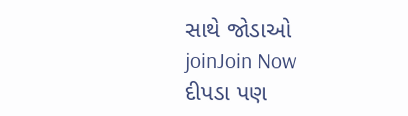સાથે જોડાઓ
joinJoin Now
દીપડા પણ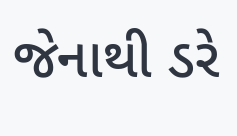જેનાથી ડરે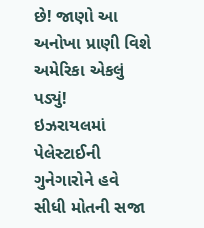છે! જાણો આ અનોખા પ્રાણી વિશે
અમેરિકા એકલું પડ્યું!
ઇઝરાયલમાં પેલેસ્ટાઈની ગુનેગારોને હવે સીધી મોતની સજા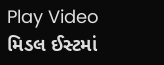Play Video
મિડલ ઈસ્ટમાં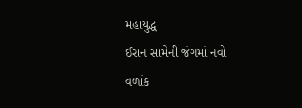મહાયુદ્ધ
ઈરાન સામેની જંગમાં નવો વળાંક